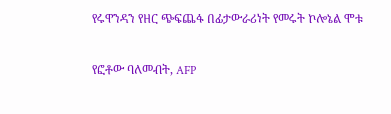የሩዋንዳን የዘር ጭፍጨፋ በፊታውራሪነት የመሩት ኮሎኔል ሞቱ

የፎቶው ባለመብት, AFP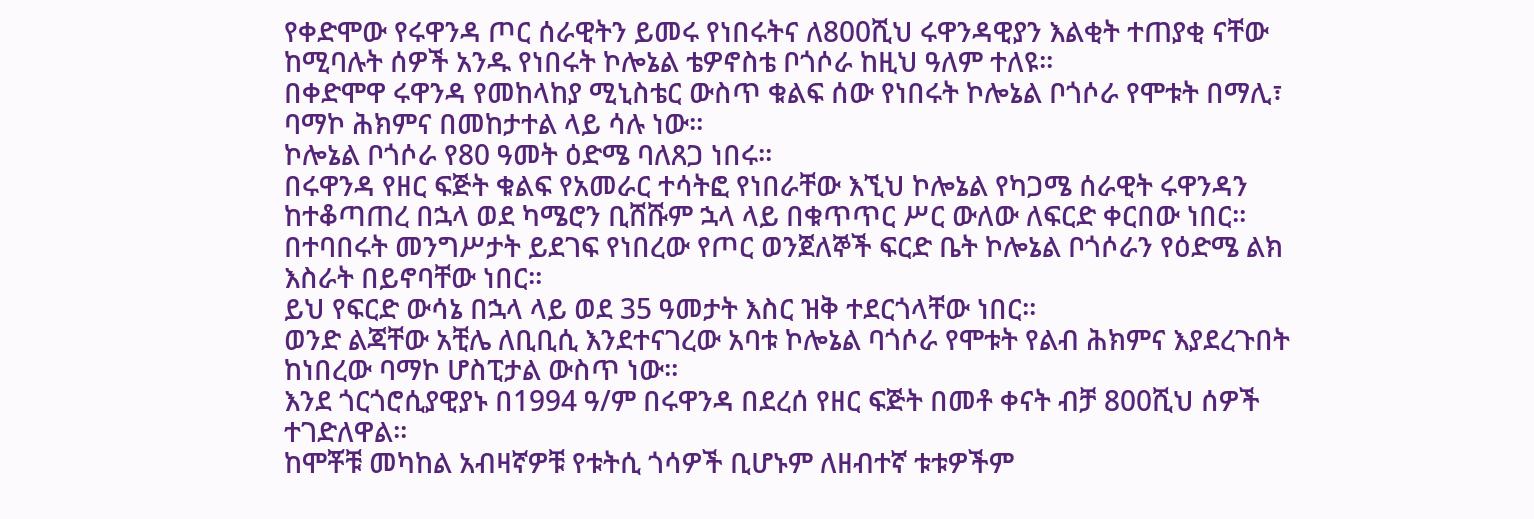የቀድሞው የሩዋንዳ ጦር ሰራዊትን ይመሩ የነበሩትና ለ800ሺህ ሩዋንዳዊያን እልቂት ተጠያቂ ናቸው ከሚባሉት ሰዎች አንዱ የነበሩት ኮሎኔል ቴዎኖስቴ ቦጎሶራ ከዚህ ዓለም ተለዩ፡፡
በቀድሞዋ ሩዋንዳ የመከላከያ ሚኒስቴር ውስጥ ቁልፍ ሰው የነበሩት ኮሎኔል ቦጎሶራ የሞቱት በማሊ፣ ባማኮ ሕክምና በመከታተል ላይ ሳሉ ነው፡፡
ኮሎኔል ቦጎሶራ የ80 ዓመት ዕድሜ ባለጸጋ ነበሩ፡፡
በሩዋንዳ የዘር ፍጅት ቁልፍ የአመራር ተሳትፎ የነበራቸው እኚህ ኮሎኔል የካጋሜ ሰራዊት ሩዋንዳን ከተቆጣጠረ በኋላ ወደ ካሜሮን ቢሸሹም ኋላ ላይ በቁጥጥር ሥር ውለው ለፍርድ ቀርበው ነበር፡፡
በተባበሩት መንግሥታት ይደገፍ የነበረው የጦር ወንጀለኞች ፍርድ ቤት ኮሎኔል ቦጎሶራን የዕድሜ ልክ እስራት በይኖባቸው ነበር፡፡
ይህ የፍርድ ውሳኔ በኋላ ላይ ወደ 35 ዓመታት እስር ዝቅ ተደርጎላቸው ነበር፡፡
ወንድ ልጃቸው አቺሌ ለቢቢሲ እንደተናገረው አባቱ ኮሎኔል ባጎሶራ የሞቱት የልብ ሕክምና እያደረጉበት ከነበረው ባማኮ ሆስፒታል ውስጥ ነው፡፡
እንደ ጎርጎሮሲያዊያኑ በ1994 ዓ/ም በሩዋንዳ በደረሰ የዘር ፍጅት በመቶ ቀናት ብቻ 800ሺህ ሰዎች ተገድለዋል፡፡
ከሞቾቹ መካከል አብዛኛዎቹ የቱትሲ ጎሳዎች ቢሆኑም ለዘብተኛ ቱቱዎችም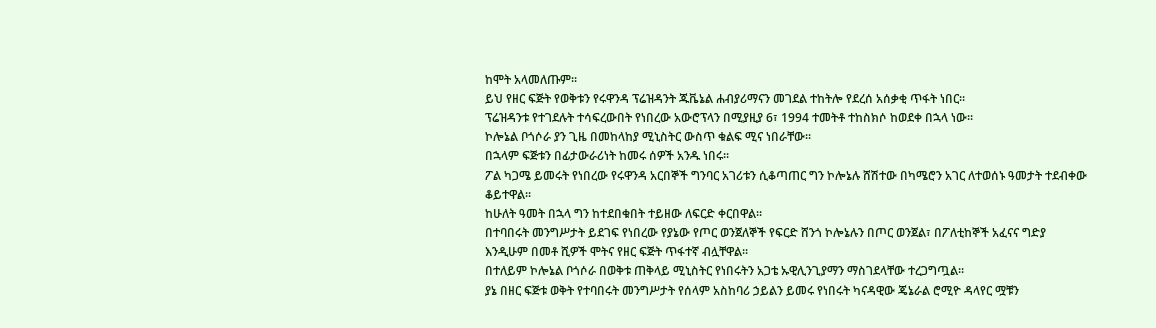ከሞት አላመለጡም፡፡
ይህ የዘር ፍጅት የወቅቱን የሩዋንዳ ፕሬዝዳንት ጁቬኔል ሐብያሪማናን መገደል ተከትሎ የደረሰ አሰቃቂ ጥፋት ነበር፡፡
ፕሬዝዳንቱ የተገደሉት ተሳፍረውበት የነበረው አውሮፕላን በሚያዚያ 6፣ 1994 ተመትቶ ተከስክሶ ከወደቀ በኋላ ነው፡፡
ኮሎኔል ቦጎሶራ ያን ጊዜ በመከላከያ ሚኒስትር ውስጥ ቁልፍ ሚና ነበራቸው፡፡
በኋላም ፍጅቱን በፊታውራሪነት ከመሩ ሰዎች አንዱ ነበሩ፡፡
ፖል ካጋሜ ይመሩት የነበረው የሩዋንዳ አርበኞች ግንባር አገሪቱን ሲቆጣጠር ግን ኮሎኔሉ ሸሽተው በካሜሮን አገር ለተወሰኑ ዓመታት ተደብቀው ቆይተዋል፡፡
ከሁለት ዓመት በኋላ ግን ከተደበቁበት ተይዘው ለፍርድ ቀርበዋል፡፡
በተባበሩት መንግሥታት ይደገፍ የነበረው የያኔው የጦር ወንጀለኞች የፍርድ ሸንጎ ኮሎኔሉን በጦር ወንጀል፣ በፖለቲከኞች አፈናና ግድያ እንዲሁም በመቶ ሺዎች ሞትና የዘር ፍጅት ጥፋተኛ ብሏቸዋል፡፡
በተለይም ኮሎኔል ቦጎሶራ በወቅቱ ጠቅላይ ሚኒስትር የነበሩትን አጋቴ ኡዊሊንጊያማን ማስገደላቸው ተረጋግጧል፡፡
ያኔ በዘር ፍጅቱ ወቅት የተባበሩት መንግሥታት የሰላም አስከባሪ ኃይልን ይመሩ የነበሩት ካናዳዊው ጄኔራል ሮሚዮ ዳላየር ሟቹን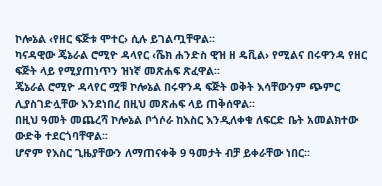ኮሎኔል ‹የዘር ፍጅቱ ሞተር› ሲሉ ይገልጧቸዋል፡፡
ካናዳዊው ጄኔራል ሮሚዮ ዳላየር ‹ሼክ ሐንድስ ዊዝ ዘ ዴቪል› የሚልና በሩዋንዳ የዘር ፍጅት ላይ የሚያጠነጥን ዝነኛ መጽሐፍ ጽፈዋል፡፡
ጄኔራል ሮሚዮ ዳላየር ሟቹ ኮሎኔል በሩዋንዳ ፍጅት ወቅት እሳቸውንም ጭምር ሊያስገድሏቸው እንደነበረ በዚህ መጽሐፍ ላይ ጠቅሰዋል፡፡
በዚህ ዓመት መጨረሻ ኮሎኔል ቦጎሶራ ከእስር እንዲለቀቁ ለፍርድ ቤት አመልክተው ውድቅ ተደርጎባቸዋል፡፡
ሆኖም የእስር ጊዜያቸውን ለማጠናቀቅ 9 ዓመታት ብቻ ይቀራቸው ነበር፡፡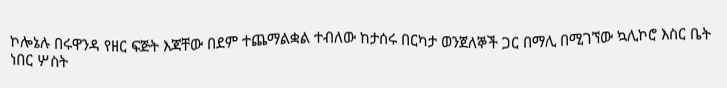ኮሎኔሉ በሩዋንዳ የዘር ፍጅት እጃቸው በደም ተጨማልቋል ተብለው ከታሰሩ በርካታ ወንጀለኞች ጋር በማሊ በሚገኘው ኳሊኮሮ እስር ቤት ነበር ሦስት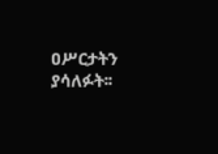ዐሥርታትን ያሳለፉት፡፡